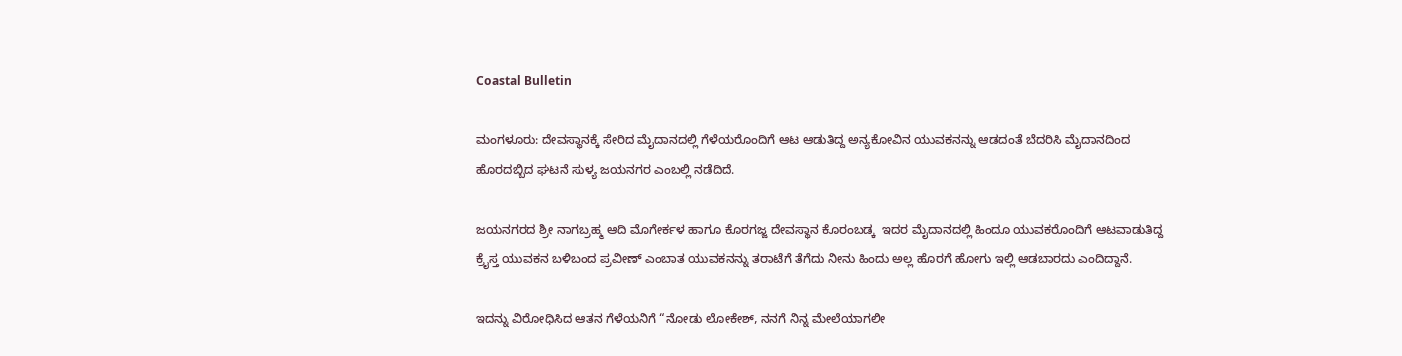Coastal Bulletin

ಮಂಗಳೂರು: ದೇವಸ್ಥಾನಕ್ಕೆ ಸೇರಿದ ಮೈದಾನದಲ್ಲಿ ಗೆಳೆಯರೊಂದಿಗೆ ಆಟ ಆಡುತಿದ್ದ ಅನ್ಯಕೋವಿನ ಯುವಕನನ್ನು ಆಡದಂತೆ ಬೆದರಿಸಿ ಮೈದಾನದಿಂದ ಹೊರದಬ್ಬಿದ ಘಟನೆ ಸುಳ್ಯ ಜಯನಗರ ಎಂಬಲ್ಲಿ ನಡೆದಿದೆ.

ಜಯನಗರದ ಶ್ರೀ ನಾಗಬ್ರಹ್ಮ ಆದಿ ಮೊಗೇರ್ಕಳ ಹಾಗೂ ಕೊರಗಜ್ಜ ದೇವಸ್ಥಾನ ಕೊರಂಬಡ್ಕ  ಇದರ ಮೈದಾನದಲ್ಲಿ ಹಿಂದೂ ಯುವಕರೊಂದಿಗೆ ಆಟವಾಡುತಿದ್ದ ಕ್ರೈಸ್ತ ಯುವಕನ ಬಳಿಬಂದ ಪ್ರವೀಣ್ ಎಂಬಾತ ಯುವಕನನ್ನು ತರಾಟೆಗೆ ತೆಗೆದು ನೀನು ಹಿಂದು ಅಲ್ಲ ಹೊರಗೆ ಹೋಗು ಇಲ್ಲಿ ಆಡಬಾರದು ಎಂದಿದ್ದಾನೆ.

ಇದನ್ನು ವಿರೋಧಿಸಿದ ಆತನ ಗೆಳೆಯನಿಗೆ “ನೋಡು ಲೋಕೇಶ್, ನನಗೆ ನಿನ್ನ ಮೇಲೆಯಾಗಲೀ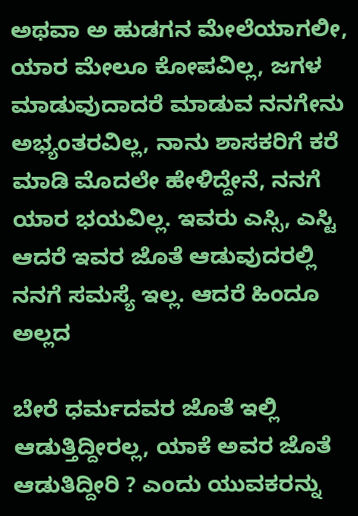ಅಥವಾ ಅ ಹುಡಗನ ಮೇಲೆಯಾಗಲೀ, ಯಾರ ಮೇಲೂ ಕೋಪವಿಲ್ಲ, ಜಗಳ ಮಾಡುವುದಾದರೆ ಮಾಡುವ ನನಗೇನು ಅಭ್ಯಂತರವಿಲ್ಲ, ನಾನು ಶಾಸಕರಿಗೆ ಕರೆ ಮಾಡಿ ಮೊದಲೇ ಹೇಳಿದ್ದೇನೆ, ನನಗೆ ಯಾರ ಭಯವಿಲ್ಲ. ಇವರು ಎಸ್ಸಿ, ಎಸ್ಟಿ ಆದರೆ ಇವರ ಜೊತೆ ಆಡುವುದರಲ್ಲಿ ನನಗೆ ಸಮಸ್ಯೆ ಇಲ್ಲ. ಆದರೆ ಹಿಂದೂ ಅಲ್ಲದ

ಬೇರೆ ಧರ್ಮದವರ ಜೊತೆ ಇಲ್ಲಿ ಆಡುತ್ತಿದ್ದೀರಲ್ಲ, ಯಾಕೆ ಅವರ ಜೊತೆ ಆಡುತಿದ್ದೀರಿ ? ಎಂದು ಯುವಕರನ್ನು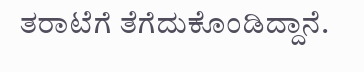ತರಾಟೆಗೆ ತೆಗೆದುಕೊಂಡಿದ್ದಾನೆ.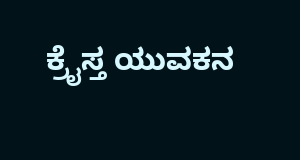ಕ್ರೈಸ್ತ ಯುವಕನ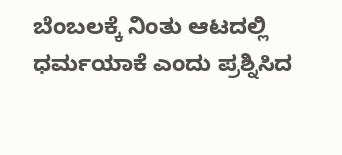ಬೆಂಬಲಕ್ಕೆ ನಿಂತು ಆಟದಲ್ಲಿ ಧರ್ಮಯಾಕೆ ಎಂದು ಪ್ರಶ್ನಿಸಿದ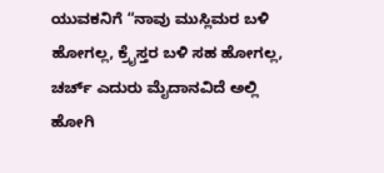ಯುವಕನಿಗೆ “ನಾವು ಮುಸ್ಲಿಮರ ಬಳಿ ಹೋಗಲ್ಲ, ಕ್ರೈಸ್ತರ ಬಳಿ ಸಹ ಹೋಗಲ್ಲ, ಚರ್ಚ್ ಎದುರು ಮೈದಾನವಿದೆ ಅಲ್ಲಿ ಹೋಗಿ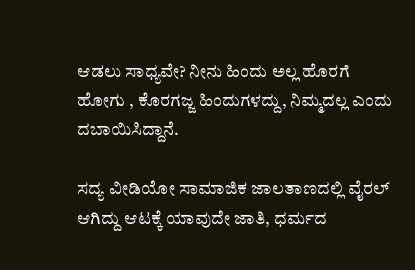ಆಡಲು ಸಾಧ್ಯವೇ? ನೀನು ಹಿಂದು ಅಲ್ಲ ಹೊರಗೆ ಹೋಗು , ಕೊರಗಜ್ಜ ಹಿಂದುಗಳದ್ದು, ನಿಮ್ಮದಲ್ಲ ಎಂದು ದಬಾಯಿಸಿದ್ದಾನೆ.

ಸದ್ಯ ವೀಡಿಯೋ ಸಾಮಾಜಿಕ ಜಾಲತಾಣದಲ್ಲಿ ವೈರಲ್ ಆಗಿದ್ದು ಆಟಕ್ಕೆ ಯಾವುದೇ ಜಾತಿ, ಧರ್ಮದ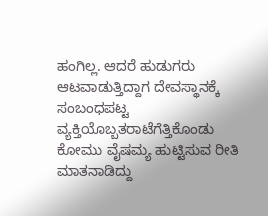ಹಂಗಿಲ್ಲ. ಆದರೆ ಹುಡುಗರು ಆಟವಾಡುತ್ತಿದ್ದಾಗ ದೇವಸ್ಥಾನಕ್ಕೆ ಸಂಬಂಧಪಟ್ಟ ವ್ಯಕ್ತಿಯೊಬ್ಬತರಾಟೆಗೆತ್ತಿಕೊಂಡು ಕೋಮು ವೈಷಮ್ಯ ಹುಟ್ಟಿಸುವ ರೀತಿ ಮಾತನಾಡಿದ್ದು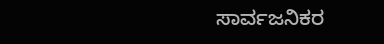ಸಾರ್ವಜನಿಕರ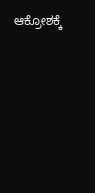ಆಕ್ರೋಶಕ್ಕೆ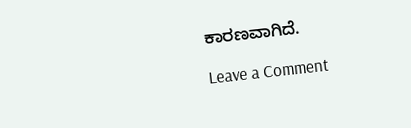ಕಾರಣವಾಗಿದೆ.

Leave a Comment